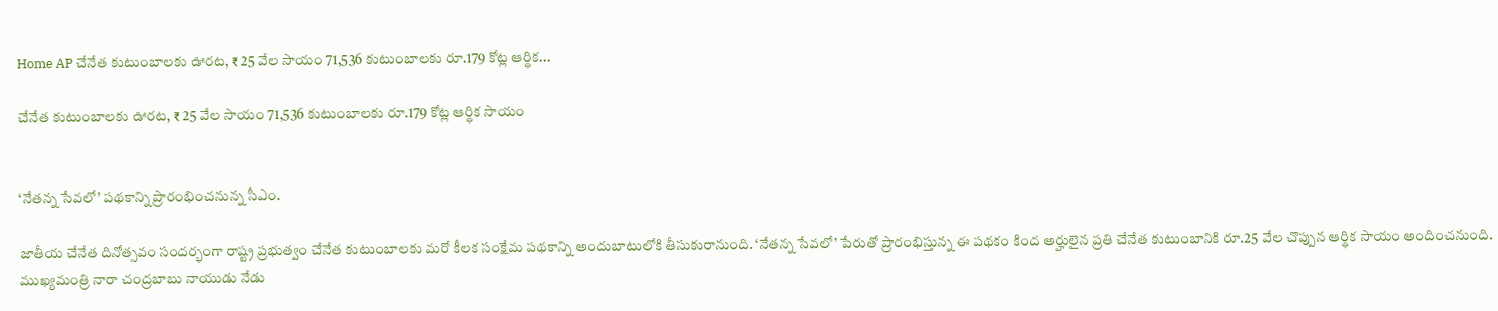Home AP చేనేత కుటుంబాలకు ఊరట, ₹ 25 వేల సాయం 71,536 కుటుంబాలకు రూ.179 కోట్ల ఆర్థిక...

చేనేత కుటుంబాలకు ఊరట, ₹ 25 వేల సాయం 71,536 కుటుంబాలకు రూ.179 కోట్ల ఆర్థిక సాయం


‘నేతన్న సేవలో’ పథకాన్ని ప్రారంభించనున్న సీఎం.

జాతీయ చేనేత దినోత్సవం సందర్భంగా రాష్ట్ర ప్రభుత్వం చేనేత కుటుంబాలకు మరో కీలక సంక్షేమ పథకాన్ని అందుబాటులోకి తీసుకురానుంది. ‘నేతన్న సేవలో’ పేరుతో ప్రారంభిస్తున్న ఈ పథకం కింద అర్హులైన ప్రతి చేనేత కుటుంబానికి రూ.25 వేల చొప్పున ఆర్థిక సాయం అందించనుంది. ముఖ్యమంత్రి నారా చంద్రబాబు నాయుడు నేడు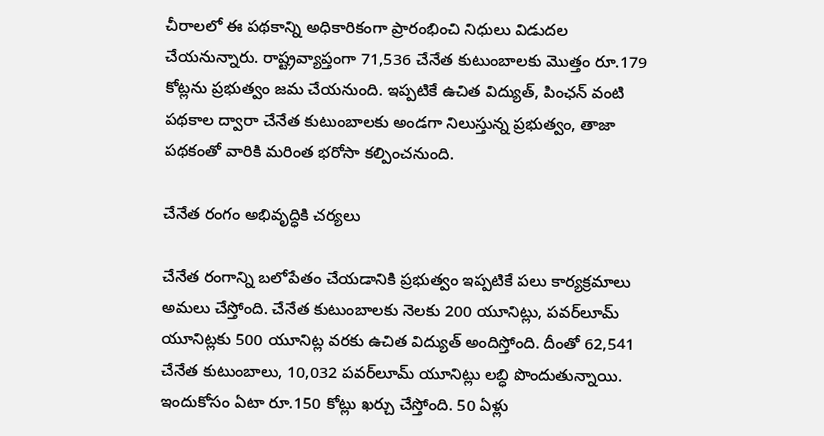చీరాలలో ఈ పథకాన్ని అధికారికంగా ప్రారంభించి నిధులు విడుదల చేయనున్నారు. రాష్ట్రవ్యాప్తంగా 71,536 చేనేత కుటుంబాలకు మొత్తం రూ.179 కోట్లను ప్రభుత్వం జమ చేయనుంది. ఇప్పటికే ఉచిత విద్యుత్, పింఛన్ వంటి పథకాల ద్వారా చేనేత కుటుంబాలకు అండగా నిలుస్తున్న ప్రభుత్వం, తాజా పథకంతో వారికి మరింత భరోసా కల్పించనుంది.

చేనేత రంగం అభివృద్ధికి చర్యలు

చేనేత రంగాన్ని బలోపేతం చేయడానికి ప్రభుత్వం ఇప్పటికే పలు కార్యక్రమాలు అమలు చేస్తోంది. చేనేత కుటుంబాలకు నెలకు 200 యూనిట్లు, పవర్‌లూమ్ యూనిట్లకు 500 యూనిట్ల వరకు ఉచిత విద్యుత్ అందిస్తోంది. దీంతో 62,541 చేనేత కుటుంబాలు, 10,032 పవర్‌లూమ్ యూనిట్లు లబ్ధి పొందుతున్నాయి. ఇందుకోసం ఏటా రూ.150 కోట్లు ఖర్చు చేస్తోంది. 50 ఏళ్లు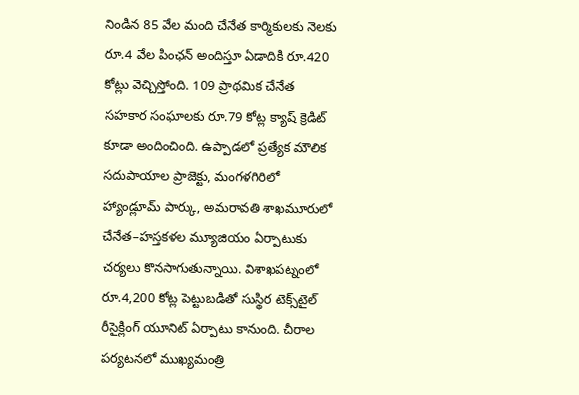నిండిన 85 వేల మంది చేనేత కార్మికులకు నెలకు రూ.4 వేల పింఛన్ అందిస్తూ ఏడాదికి రూ.420 కోట్లు వెచ్చిస్తోంది. 109 ప్రాథమిక చేనేత సహకార సంఘాలకు రూ.79 కోట్ల క్యాష్ క్రెడిట్ కూడా అందించింది. ఉప్పాడలో ప్రత్యేక మౌలిక సదుపాయాల ప్రాజెక్టు, మంగళగిరిలో హ్యాండ్లూమ్ పార్కు, అమరావతి శాఖమూరులో చేనేత–హస్తకళల మ్యూజియం ఏర్పాటుకు చర్యలు కొనసాగుతున్నాయి. విశాఖపట్నంలో రూ.4,200 కోట్ల పెట్టుబడితో సుస్థిర టెక్స్‌టైల్ రీసైక్లింగ్ యూనిట్ ఏర్పాటు కానుంది. చీరాల పర్యటనలో ముఖ్యమంత్రి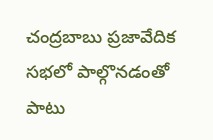చంద్రబాబు ప్రజావేదిక సభలో పాల్గొనడంతో పాటు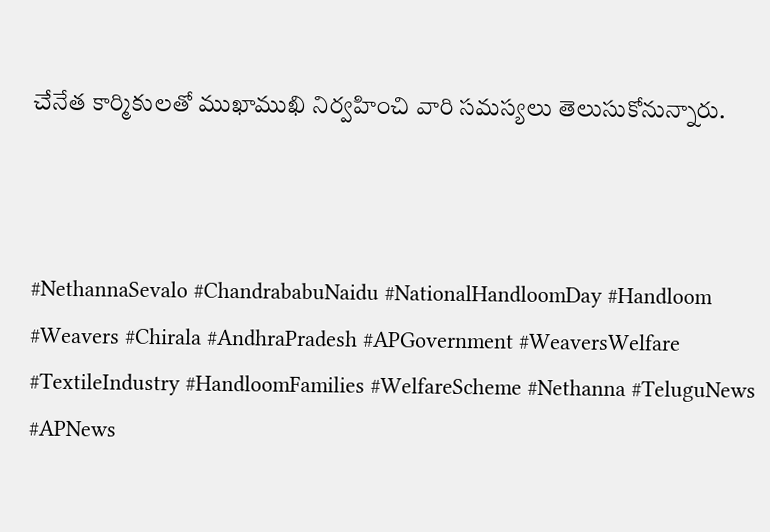చేనేత కార్మికులతో ముఖాముఖి నిర్వహించి వారి సమస్యలు తెలుసుకోనున్నారు.



#NethannaSevalo #ChandrababuNaidu #NationalHandloomDay #Handloom #Weavers #Chirala #AndhraPradesh #APGovernment #WeaversWelfare #TextileIndustry #HandloomFamilies #WelfareScheme #Nethanna #TeluguNews #APNews